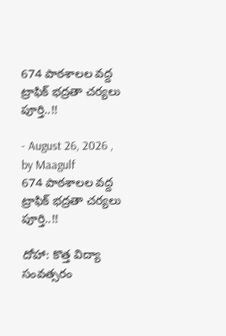674 పాఠశాలల వద్ద ట్రాఫిక్ భద్రతా చర్యలు పూర్తి..!!

- August 26, 2026 , by Maagulf
674 పాఠశాలల వద్ద ట్రాఫిక్ భద్రతా చర్యలు పూర్తి..!!

దోహా: కొత్త విద్యా సంవత్సరం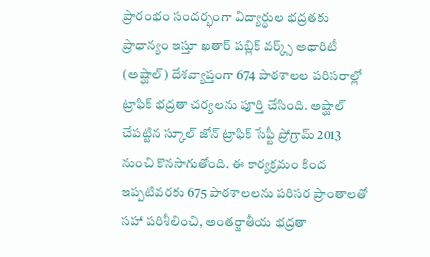ప్రారంభం సందర్భంగా విద్యార్థుల భద్రతకు ప్రాధాన్యం ఇస్తూ ఖతార్ పబ్లిక్ వర్క్స్ అథారిటీ (అష్ఘాల్) దేశవ్యాప్తంగా 674 పాఠశాలల పరిసరాల్లో ట్రాఫిక్ భద్రతా చర్యలను పూర్తి చేసింది. అష్ఘాల్ చేపట్టిన స్కూల్ జోన్ ట్రాఫిక్ సేఫ్టీ ప్రోగ్రామ్ 2013 నుంచి కొనసాగుతోంది. ఈ కార్యక్రమం కింద ఇప్పటివరకు 675 పాఠశాలలను పరిసర ప్రాంతాలతో సహా పరిశీలించి, అంతర్జాతీయ భద్రతా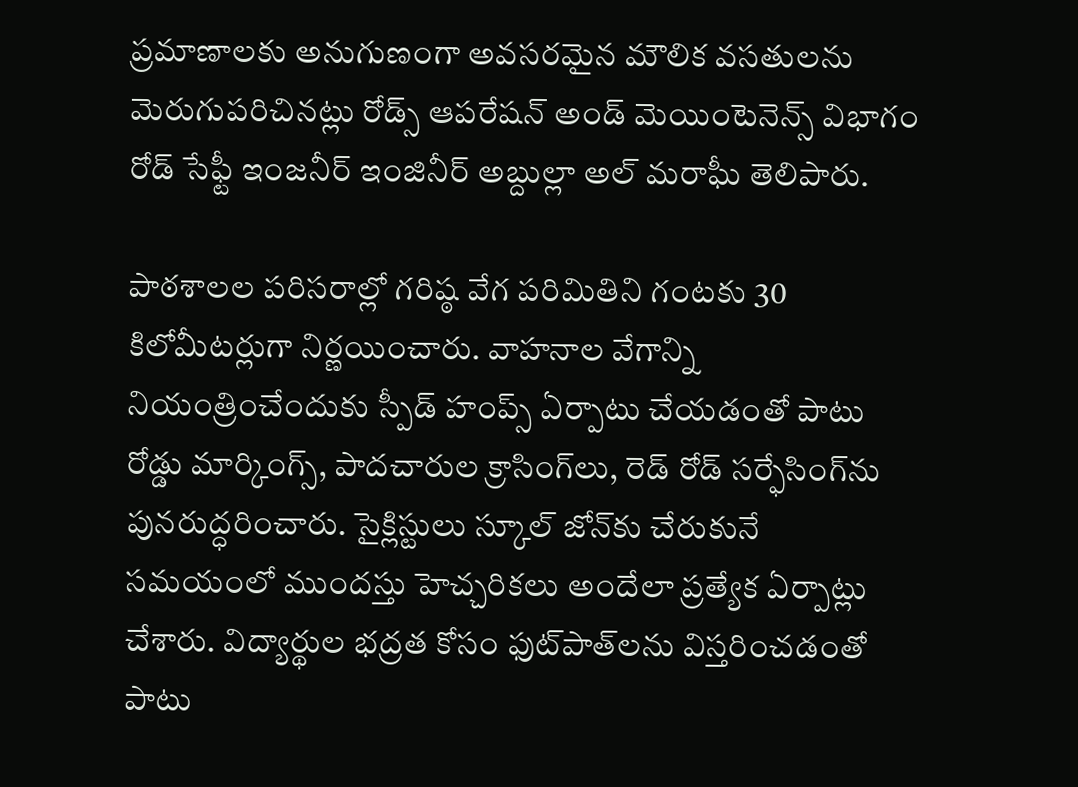ప్రమాణాలకు అనుగుణంగా అవసరమైన మౌలిక వసతులను మెరుగుపరిచినట్లు రోడ్స్ ఆపరేషన్ అండ్ మెయింటెనెన్స్ విభాగం రోడ్ సేఫ్టీ ఇంజనీర్ ఇంజినీర్ అబ్దుల్లా అల్ మరాఘీ తెలిపారు.

పాఠశాలల పరిసరాల్లో గరిష్ఠ వేగ పరిమితిని గంటకు 30 కిలోమీటర్లుగా నిర్ణయించారు. వాహనాల వేగాన్ని నియంత్రించేందుకు స్పీడ్ హంప్స్ ఏర్పాటు చేయడంతో పాటు రోడ్డు మార్కింగ్స్, పాదచారుల క్రాసింగ్‌లు, రెడ్ రోడ్ సర్ఫేసింగ్‌ను పునరుద్ధరించారు. సైక్లిస్టులు స్కూల్ జోన్‌కు చేరుకునే సమయంలో ముందస్తు హెచ్చరికలు అందేలా ప్రత్యేక ఏర్పాట్లు చేశారు. విద్యార్థుల భద్రత కోసం ఫుట్‌పాత్‌లను విస్తరించడంతో పాటు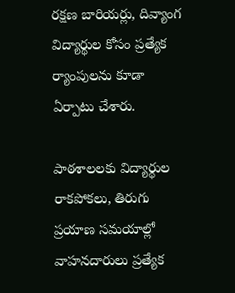రక్షణ బారియర్లు, దివ్యాంగ విద్యార్థుల కోసం ప్రత్యేక ర్యాంపులను కూడా ఏర్పాటు చేశారు.

పాఠశాలలకు విద్యార్థుల రాకపోకలు, తిరుగు ప్రయాణ సమయాల్లో వాహనదారులు ప్రత్యేక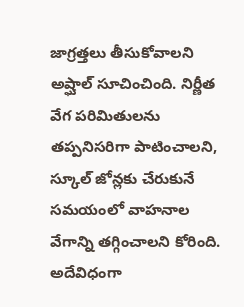జాగ్రత్తలు తీసుకోవాలని అష్ఘాల్ సూచించింది. నిర్ణీత వేగ పరిమితులను తప్పనిసరిగా పాటించాలని, స్కూల్ జోన్లకు చేరుకునే సమయంలో వాహనాల వేగాన్ని తగ్గించాలని కోరింది. అదేవిధంగా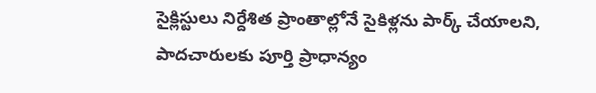సైక్లిస్టులు నిర్దేశిత ప్రాంతాల్లోనే సైకిళ్లను పార్క్ చేయాలని, పాదచారులకు పూర్తి ప్రాధాన్యం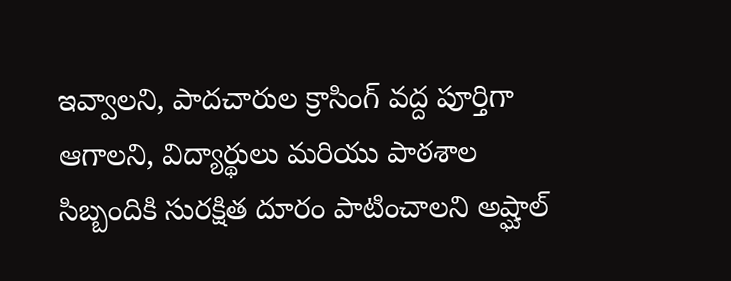ఇవ్వాలని, పాదచారుల క్రాసింగ్ వద్ద పూర్తిగా ఆగాలని, విద్యార్థులు మరియు పాఠశాల సిబ్బందికి సురక్షిత దూరం పాటించాలని అష్ఘాల్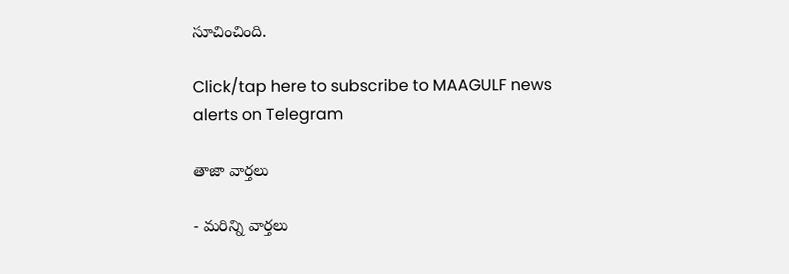సూచించింది.

Click/tap here to subscribe to MAAGULF news alerts on Telegram

తాజా వార్తలు

- మరిన్ని వార్తలు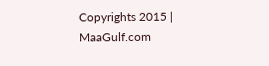Copyrights 2015 | MaaGulf.com